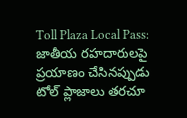Toll Plaza Local Pass: జాతీయ రహదారులపై ప్రయాణం చేసినప్పుడు టోల్ ప్లాజాలు తరచూ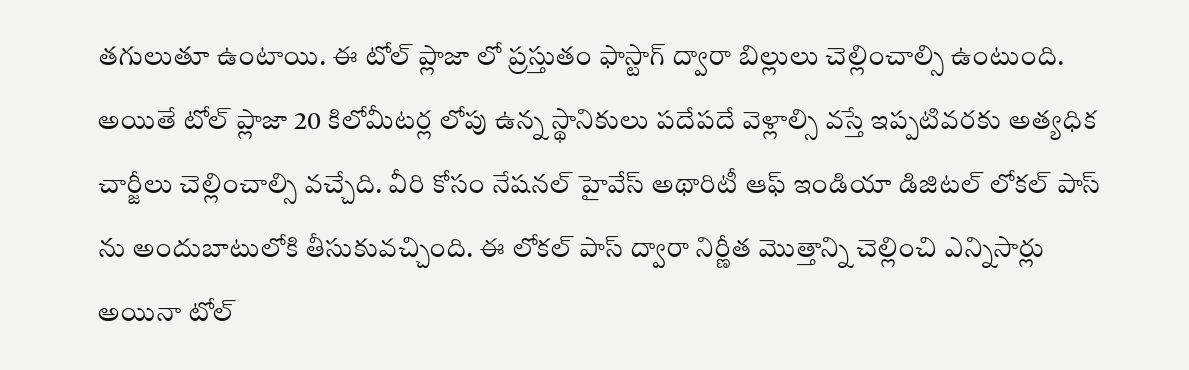తగులుతూ ఉంటాయి. ఈ టోల్ ప్లాజా లో ప్రస్తుతం ఫాస్టాగ్ ద్వారా బిల్లులు చెల్లించాల్సి ఉంటుంది. అయితే టోల్ ప్లాజా 20 కిలోమీటర్ల లోపు ఉన్న స్థానికులు పదేపదే వెళ్లాల్సి వస్తే ఇప్పటివరకు అత్యధిక చార్జీలు చెల్లించాల్సి వచ్చేది. వీరి కోసం నేషనల్ హైవేస్ అథారిటీ ఆఫ్ ఇండియా డిజిటల్ లోకల్ పాస్ ను అందుబాటులోకి తీసుకువచ్చింది. ఈ లోకల్ పాస్ ద్వారా నిర్ణీత మొత్తాన్ని చెల్లించి ఎన్నిసార్లు అయినా టోల్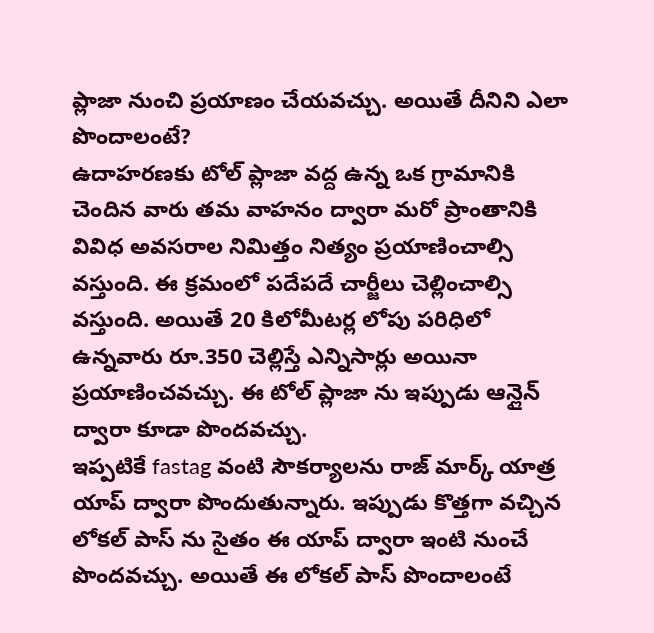ప్లాజా నుంచి ప్రయాణం చేయవచ్చు. అయితే దీనిని ఎలా పొందాలంటే?
ఉదాహరణకు టోల్ ప్లాజా వద్ద ఉన్న ఒక గ్రామానికి చెందిన వారు తమ వాహనం ద్వారా మరో ప్రాంతానికి వివిధ అవసరాల నిమిత్తం నిత్యం ప్రయాణించాల్సి వస్తుంది. ఈ క్రమంలో పదేపదే చార్జీలు చెల్లించాల్సి వస్తుంది. అయితే 20 కిలోమీటర్ల లోపు పరిధిలో ఉన్నవారు రూ.350 చెల్లిస్తే ఎన్నిసార్లు అయినా ప్రయాణించవచ్చు. ఈ టోల్ ప్లాజా ను ఇప్పుడు ఆన్లైన్ ద్వారా కూడా పొందవచ్చు.
ఇప్పటికే fastag వంటి సౌకర్యాలను రాజ్ మార్క్ యాత్ర యాప్ ద్వారా పొందుతున్నారు. ఇప్పుడు కొత్తగా వచ్చిన లోకల్ పాస్ ను సైతం ఈ యాప్ ద్వారా ఇంటి నుంచే పొందవచ్చు. అయితే ఈ లోకల్ పాస్ పొందాలంటే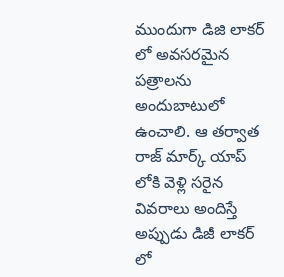ముందుగా డిజి లాకర్ లో అవసరమైన పత్రాలను అందుబాటులో ఉంచాలి. ఆ తర్వాత రాజ్ మార్క్ యాప్ లోకి వెళ్లి సరైన వివరాలు అందిస్తే అప్పుడు డిజీ లాకర్ లో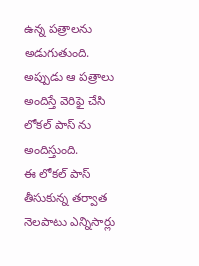ఉన్న పత్రాలను అడుగుతుంది. అప్పుడు ఆ పత్రాలు అందిస్తే వెరిఫై చేసి లోకల్ పాస్ ను అందిస్తుంది.
ఈ లోకల్ పాస్ తీసుకున్న తర్వాత నెలపాటు ఎన్నిసార్లు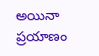అయినా ప్రయాణం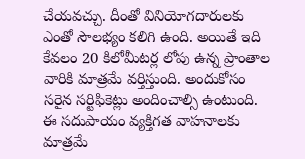చేయవచ్చు. దీంతో వినియోగదారులకు ఎంతో సౌలభ్యం కలిగి ఉంది. అయితే ఇది కేవలం 20 కిలోమీటర్ల లోపు ఉన్న ప్రాంతాల వారికి మాత్రమే వర్తిస్తుంది. అందుకోసం సరైన సర్టిఫికెట్లు అందించాల్సి ఉంటుంది. ఈ సదుపాయం వ్యక్తిగత వాహనాలకు మాత్రమే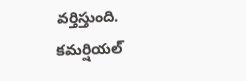వర్తిస్తుంది. కమర్షియల్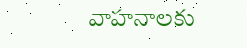వాహనాలకు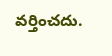వర్తించదు.